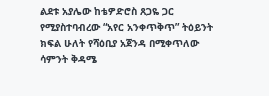ልደቱ አያሌው ከቴዎድሮስ ጸጋዬ ጋር የሚያስተባብረው “አየር አንቀጥቅጥ” ትዕይንት ክፍል ሁለት የሻዕቢያ አጀንዳ በሚቀጥለው ሳምንት ቅዳሜ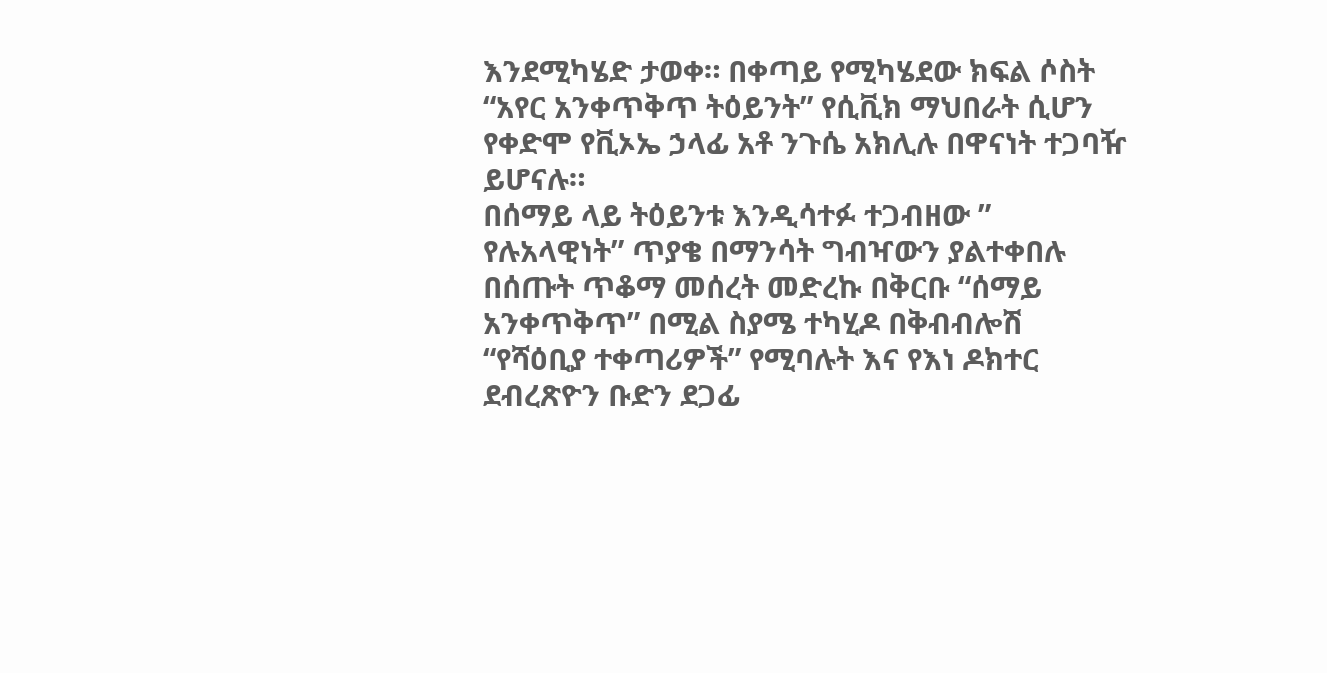እንደሚካሄድ ታወቀ። በቀጣይ የሚካሄደው ክፍል ሶስት “አየር አንቀጥቅጥ ትዕይንት” የሲቪክ ማህበራት ሲሆን የቀድሞ የቪኦኤ ኃላፊ አቶ ንጉሴ አክሊሉ በዋናነት ተጋባዥ ይሆናሉ።
በሰማይ ላይ ትዕይንቱ እንዲሳተፉ ተጋብዘው ” የሉአላዊነት” ጥያቄ በማንሳት ግብዣውን ያልተቀበሉ በሰጡት ጥቆማ መሰረት መድረኩ በቅርቡ “ሰማይ አንቀጥቅጥ” በሚል ስያሜ ተካሂዶ በቅብብሎሽ “የሻዕቢያ ተቀጣሪዎች” የሚባሉት እና የእነ ዶክተር ደብረጽዮን ቡድን ደጋፊ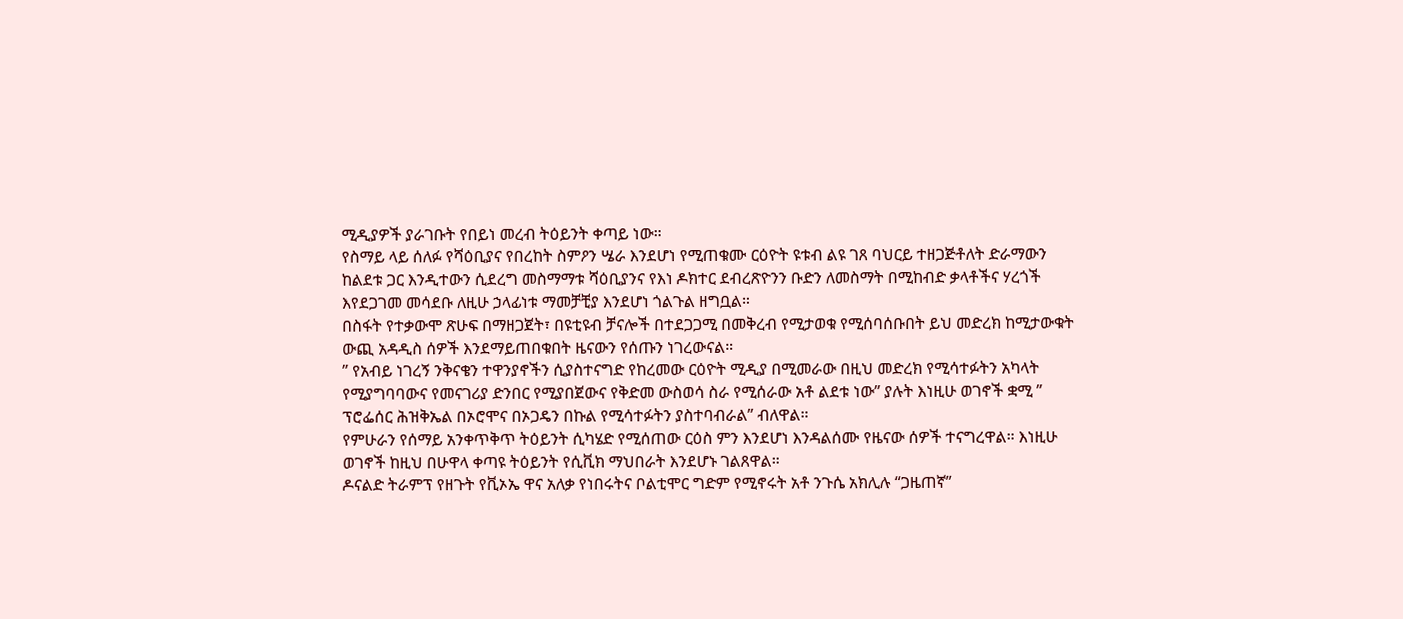ሚዲያዎች ያራገቡት የበይነ መረብ ትዕይንት ቀጣይ ነው።
የስማይ ላይ ሰለፉ የሻዕቢያና የበረከት ስምዖን ሤራ እንደሆነ የሚጠቁሙ ርዕዮት ዩቱብ ልዩ ገጸ ባህርይ ተዘጋጅቶለት ድራማውን ከልደቱ ጋር እንዲተውን ሲደረግ መስማማቱ ሻዕቢያንና የእነ ዶክተር ደብረጽዮንን ቡድን ለመስማት በሚከብድ ቃላቶችና ሃረጎች እየደጋገመ መሳደቡ ለዚሁ ኃላፊነቱ ማመቻቺያ እንደሆነ ጎልጉል ዘግቧል።
በስፋት የተቃውሞ ጽሁፍ በማዘጋጀት፣ በዩቲዩብ ቻናሎች በተደጋጋሚ በመቅረብ የሚታወቁ የሚሰባሰቡበት ይህ መድረክ ከሚታውቁት ውጪ አዳዲስ ሰዎች እንደማይጠበቁበት ዜናውን የሰጡን ነገረውናል።
” የአብይ ነገረኝ ንቅናቄን ተዋንያኖችን ሲያስተናግድ የከረመው ርዕዮት ሚዲያ በሚመራው በዚህ መድረክ የሚሳተፉትን አካላት የሚያግባባውና የመናገሪያ ድንበር የሚያበጀውና የቅድመ ውስወሳ ስራ የሚሰራው አቶ ልደቱ ነው” ያሉት እነዚሁ ወገኖች ቋሚ ” ፕሮፌሰር ሕዝቅኤል በኦሮሞና በኦጋዴን በኩል የሚሳተፉትን ያስተባብራል” ብለዋል።
የምሁራን የሰማይ አንቀጥቅጥ ትዕይንት ሲካሄድ የሚሰጠው ርዕስ ምን እንደሆነ እንዳልሰሙ የዜናው ሰዎች ተናግረዋል። እነዚሁ ወገኖች ከዚህ በሁዋላ ቀጣዩ ትዕይንት የሲቪክ ማህበራት እንደሆኑ ገልጸዋል።
ዶናልድ ትራምፕ የዘጉት የቪኦኤ ዋና አለቃ የነበሩትና ቦልቲሞር ግድም የሚኖሩት አቶ ንጉሴ አክሊሉ “ጋዜጠኛ”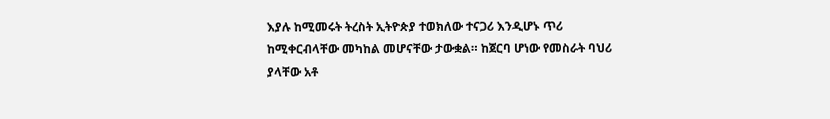እያሉ ከሚመሩት ትረስት ኢትዮጵያ ተወክለው ተናጋሪ እንዲሆኑ ጥሪ ከሚቀርብላቸው መካከል መሆናቸው ታውቋል። ከጀርባ ሆነው የመስራት ባህሪ ያላቸው አቶ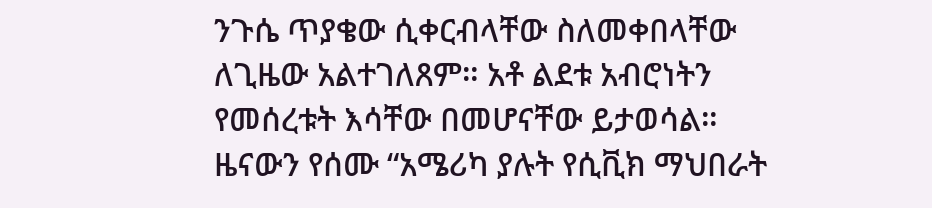ንጉሴ ጥያቄው ሲቀርብላቸው ስለመቀበላቸው ለጊዜው አልተገለጸም። አቶ ልደቱ አብሮነትን የመሰረቱት እሳቸው በመሆናቸው ይታወሳል።
ዜናውን የሰሙ “አሜሪካ ያሉት የሲቪክ ማህበራት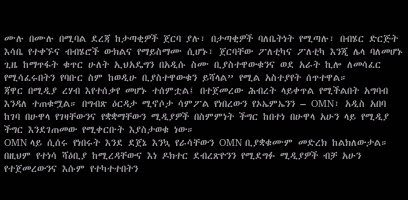ሙሉ በሙሉ በሚባል ደረጃ ከታጣቂዎች ጀርባ ያሉ፣ በታጣቂዎች ባለቤትነት የሚጣሉ፣ በብሄር ድርጅት እሳቤ የተቀኙና ብብሄሮች ውክልና የማይስማሙ ሲሆኑ፣ ጀርባቸው ፖለቲካና ፖለቲካ እንጂ ሌላ ባለመሆኑ ጊዜ ከማጥፋት ቁጥር ሁለት ኢህአዴግን በአዲሱ ስሙ ቢያስተዋውቁንና ወደ አራት ኪሎ ለመሳፈር የሚሳፈሩበትን የባቡር ስም ከወዲሁ ቢያስተዋውቁን ይሻላል” የሚል አስተያየት ሰጥተዋል።
ጃዋር በሚዲያ ረሃብ እየተሰቃየ መሆኑ ተሰምቷል፤ በተጀመረው ሕብረት ላይቀጥል የሚችልበት አግባብ እንዳለ ተጠቁሟል። በግብጽ ዕርዳታ ሚኖሶታ ሳምፖል የነበረውን የኦኤምኤንን – OMN፣ አዲስ አበባ ከገባ በሁዋላ የገዛቸውንና የቋቋማቸውን ሚዲያዎች በስምምነት ችግር ከበተነ በሁዋላ አሁን ላይ የሚዲያ ችግር እንደገጠመው የሚቀርቡት እያስታወቁ ነው።
OMN ላይ ሲሰሩ የነበሩት እንደ ደጀኔ እንኳ የራሳቸውን OMN ቢያቋቁሙም መድረክ ከልክለውታል። በዚህም የተነሳ ሻዕቢያ ከሚረዳቸውና እነ ዶክተር ደብረጽዮንን የሚደግፉ ሚዲያዎች ብቻ አሁን የተጀመረውንና እሱም የተካተተበትን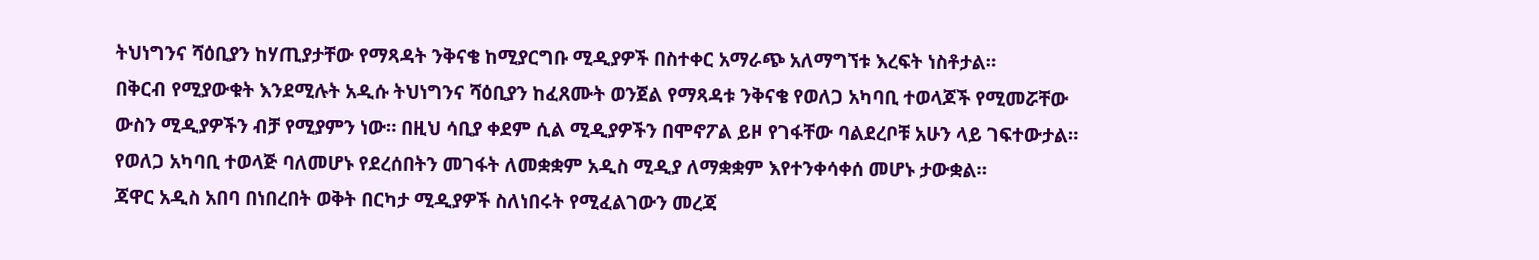ትህነግንና ሻዕቢያን ከሃጢያታቸው የማጻዳት ንቅናቄ ከሚያርግቡ ሚዲያዎች በስተቀር አማራጭ አለማግኘቱ እረፍት ነስቶታል።
በቅርብ የሚያውቁት እንደሚሉት አዲሱ ትህነግንና ሻዕቢያን ከፈጸሙት ወንጀል የማጻዳቱ ንቅናቄ የወለጋ አካባቢ ተወላጆች የሚመሯቸው ውስን ሚዲያዎችን ብቻ የሚያምን ነው። በዚህ ሳቢያ ቀደም ሲል ሚዲያዎችን በሞኖፖል ይዞ የገፋቸው ባልደረቦቹ አሁን ላይ ገፍተውታል። የወለጋ አካባቢ ተወላጅ ባለመሆኑ የደረሰበትን መገፋት ለመቋቋም አዲስ ሚዲያ ለማቋቋም እየተንቀሳቀሰ መሆኑ ታውቋል።
ጃዋር አዲስ አበባ በነበረበት ወቅት በርካታ ሚዲያዎች ስለነበሩት የሚፈልገውን መረጃ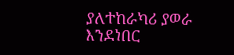ያለተከራካሪ ያወራ እንደነበር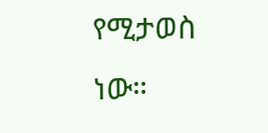የሚታወስ ነው።